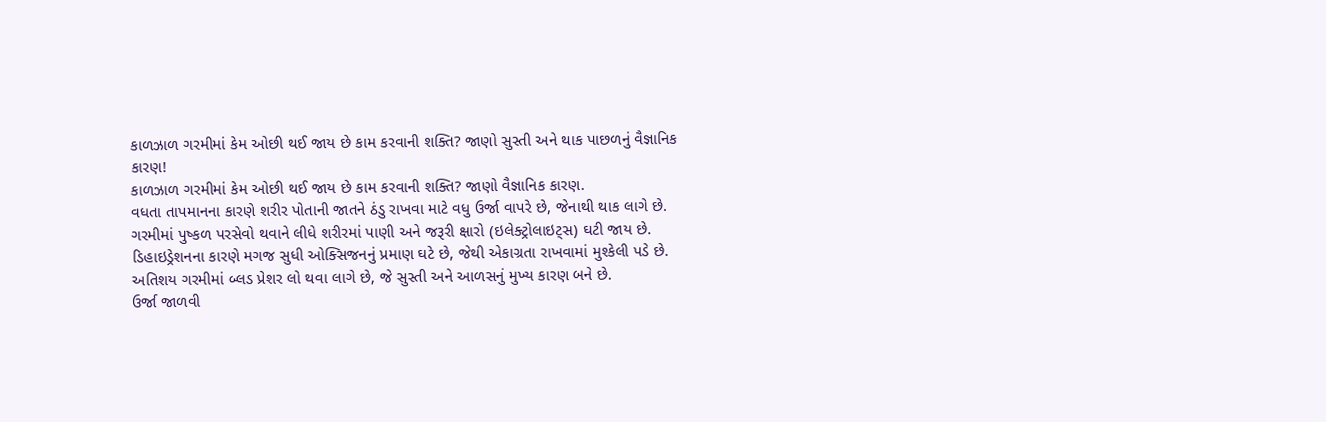કાળઝાળ ગરમીમાં કેમ ઓછી થઈ જાય છે કામ કરવાની શક્તિ? જાણો સુસ્તી અને થાક પાછળનું વૈજ્ઞાનિક કારણ!
કાળઝાળ ગરમીમાં કેમ ઓછી થઈ જાય છે કામ કરવાની શક્તિ? જાણો વૈજ્ઞાનિક કારણ.
વધતા તાપમાનના કારણે શરીર પોતાની જાતને ઠંડુ રાખવા માટે વધુ ઉર્જા વાપરે છે, જેનાથી થાક લાગે છે.
ગરમીમાં પુષ્કળ પરસેવો થવાને લીધે શરીરમાં પાણી અને જરૂરી ક્ષારો (ઇલેક્ટ્રોલાઇટ્સ) ઘટી જાય છે.
ડિહાઇડ્રેશનના કારણે મગજ સુધી ઓક્સિજનનું પ્રમાણ ઘટે છે, જેથી એકાગ્રતા રાખવામાં મુશ્કેલી પડે છે.
અતિશય ગરમીમાં બ્લડ પ્રેશર લો થવા લાગે છે, જે સુસ્તી અને આળસનું મુખ્ય કારણ બને છે.
ઉર્જા જાળવી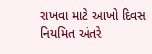રાખવા માટે આખો દિવસ નિયમિત અંતરે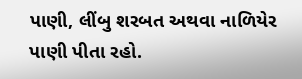પાણી, લીંબુ શરબત અથવા નાળિયેર પાણી પીતા રહો.